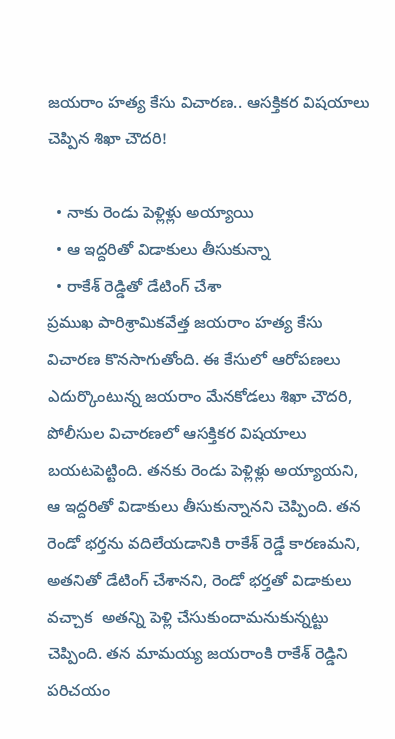జయరాం హత్య కేసు విచారణ.. ఆసక్తికర విషయాలు చెప్పిన శిఖా చౌదరి!

  • నాకు రెండు పెళ్లిళ్లు అయ్యాయి
  • ఆ ఇద్దరితో విడాకులు తీసుకున్నా
  • రాకేశ్ రెడ్డితో డేటింగ్ చేశా
ప్రముఖ పారిశ్రామికవేత్త జయరాం హత్య కేసు విచారణ కొనసాగుతోంది. ఈ కేసులో ఆరోపణలు ఎదుర్కొంటున్న జయరాం మేనకోడలు శిఖా చౌదరి, పోలీసుల విచారణలో ఆసక్తికర విషయాలు బయటపెట్టింది. తనకు రెండు పెళ్లిళ్లు అయ్యాయని, ఆ ఇద్దరితో విడాకులు తీసుకున్నానని చెప్పింది. తన రెండో భర్తను వదిలేయడానికి రాకేశ్ రెడ్డే కారణమని, అతనితో డేటింగ్ చేశానని, రెండో భర్తతో విడాకులు వచ్చాక  అతన్ని పెళ్లి చేసుకుందామనుకున్నట్టు చెప్పింది. తన మామయ్య జయరాంకి రాకేశ్ రెడ్డిని పరిచయం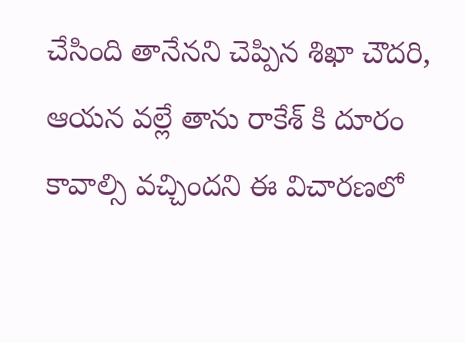చేసింది తానేనని చెప్పిన శిఖా చౌదరి, ఆయన వల్లే తాను రాకేశ్ కి దూరం కావాల్సి వచ్చిందని ఈ విచారణలో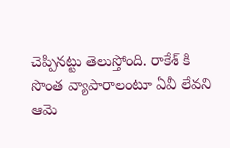చెప్పినట్టు తెలుస్తోంది. రాకేశ్ కి సొంత వ్యాపారాలంటూ ఏవీ లేవని ఆమె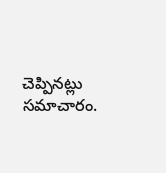చెప్పినట్లు సమాచారం.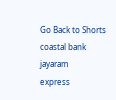Go Back to Shorts
coastal bank
jayaram
express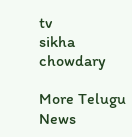tv
sikha chowdary

More Telugu News